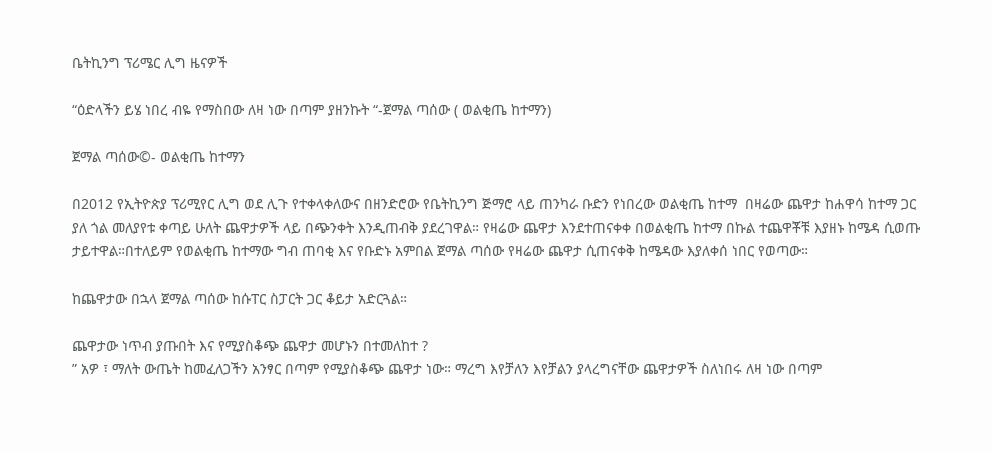ቤትኪንግ ፕሪሜር ሊግ ዜናዎች

“ዕድላችን ይሄ ነበረ ብዬ የማስበው ለዛ ነው በጣም ያዘንኩት “-ጀማል ጣሰው ( ወልቂጤ ከተማን)

ጀማል ጣሰው©- ወልቂጤ ከተማን

በ2012 የኢትዮጵያ ፕሪሚየር ሊግ ወደ ሊጉ የተቀላቀለውና በዘንድሮው የቤትኪንግ ጅማሮ ላይ ጠንካራ ቡድን የነበረው ወልቂጤ ከተማ  በዛሬው ጨዋታ ከሐዋሳ ከተማ ጋር ያለ ጎል መለያየቱ ቀጣይ ሁለት ጨዋታዎች ላይ በጭንቀት እንዲጠብቅ ያደረገዋል። የዛሬው ጨዋታ እንደተጠናቀቀ በወልቂጤ ከተማ በኩል ተጨዋቾቹ እያዘኑ ከሜዳ ሲወጡ ታይተዋል።በተለይም የወልቂጤ ከተማው ግብ ጠባቂ እና የቡድኑ አምበል ጀማል ጣሰው የዛሬው ጨዋታ ሲጠናቀቅ ከሜዳው እያለቀሰ ነበር የወጣው።

ከጨዋታው በኋላ ጀማል ጣሰው ከሱፐር ስፓርት ጋር ቆይታ አድርጓል።

ጨዋታው ነጥብ ያጡበት እና የሚያስቆጭ ጨዋታ መሆኑን በተመለከተ ?
” አዎ ፣ ማለት ውጤት ከመፈለጋችን አንፃር በጣም የሚያስቆጭ ጨዋታ ነው። ማረግ እየቻለን እየቻልን ያላረግናቸው ጨዋታዎች ስለነበሩ ለዛ ነው በጣም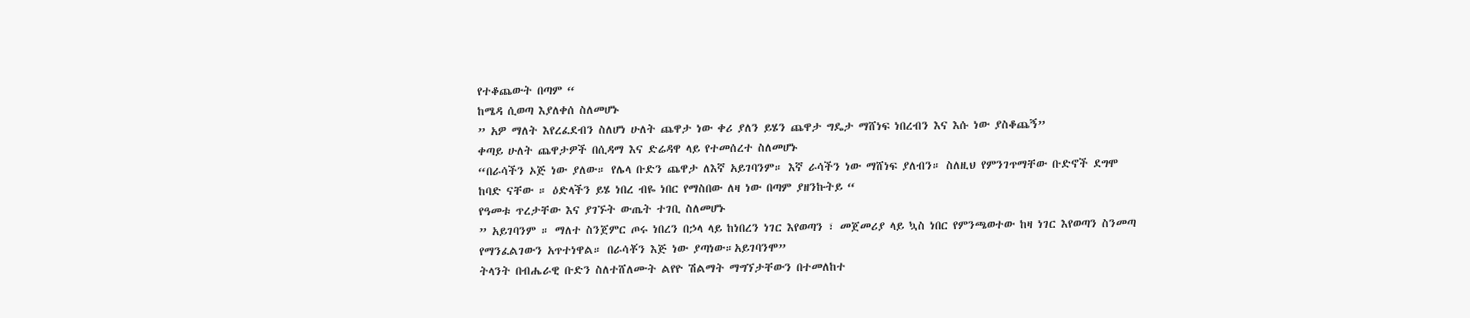የተቆጨውት በጣም “
ከሜዳ ሲወጣ እያለቀሰ ስለመሆኑ
” አዎ ማለት እየረፈደብን ስለሆነ ሁለት ጨዋታ ነው ቀሪ ያለን ይሄን ጨዋታ ግዴታ ማሸነፍ ነበረብን እና እሱ ነው ያስቆጨኝ”
ቀጣይ ሁለት ጨዋታዎች በሲዳማ እና ድሬዳዋ ላይ የተመሰረተ ስለመሆኑ
“በራሳችን ኦጅ ነው ያለው። የሌላ ቡድን ጨዋታ ለእኛ አይገባንም። እኛ ራሳችን ነው ማሸነፍ ያለብን። ስለዚህ የምንገጥማቸው ቡድኖች ደግሞ ከባድ ናቸው ። ዕድላችን ይሄ ነበረ ብዬ ነበር የማስበው ለዛ ነው በጣም ያዘንኩትይ “
የዓመቱ ጥረታቸው እና ያገኙት ውጤት ተገቢ ስለመሆኑ
” አይገባንም ። ማለተ ስንጀምር ጦሩ ነበረን በኃላ ላይ ከነበረን ነገር እየወጣን ፣ መጀመሪያ ላይ ኳስ ነበር የምንጫወተው ከዛ ነገር እየወጣን ስንመጣ የማንፈልገውን አጥተነዋል። በራሳቾን እጅ ነው ያጣነው።አይገባንሞ”
ትላንት በብሔራዊ ቡድን ስለተሸለሙት ልየዮ ሽልማት ማግኘታቸውን በተመለከተ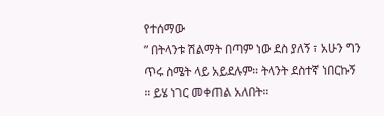የተሰማው
” በትላንቱ ሽልማት በጣም ነው ደስ ያለኝ ፣ አሁን ግን ጥሩ ስሜት ላይ አይደሉም። ትላንት ደስተኛ ነበርኩኝ ። ይሄ ነገር መቀጠል አለበት።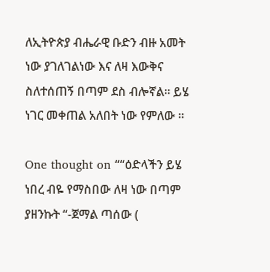ለኢትዮጵያ ብሔራዊ ቡድን ብዙ አመት ነው ያገለገልነው እና ለዛ እውቅና ስለተሰጠኝ በጣም ደስ ብሎኛል። ይሄ ነገር መቀጠል አለበት ነው የምለው ።

One thought on ““ዕድላችን ይሄ ነበረ ብዬ የማስበው ለዛ ነው በጣም ያዘንኩት “-ጀማል ጣሰው (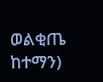ወልቂጤ ከተማን)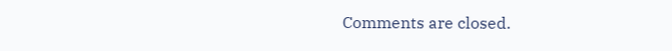Comments are closed.